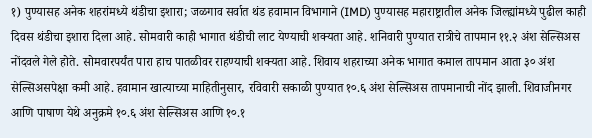१) पुण्यासह अनेक शहरांमध्ये थंडीचा इशारा; जळगाव सर्वात थंड हवामान विभागाने (IMD) पुण्यासह महाराष्ट्रातील अनेक जिल्ह्यांमध्ये पुढील काही दिवस थंडीचा इशारा दिला आहे. सोमवारी काही भागात थंडीची लाट येण्याची शक्यता आहे. शनिवारी पुण्यात रात्रीचे तापमान ११.२ अंश सेल्सिअस नोंदवले गेले होते. सोमवारपर्यंत पारा हाच पातळीवर राहण्याची शक्यता आहे. शिवाय शहराच्या अनेक भागात कमाल तापमान आता ३० अंश सेल्सिअसपेक्षा कमी आहे. हवामान खात्याच्या माहितीनुसार, रविवारी सकाळी पुण्यात १०.६ अंश सेल्सिअस तापमानाची नोंद झाली. शिवाजीनगर आणि पाषाण येथे अनुक्रमे १०.६ अंश सेल्सिअस आणि १०.१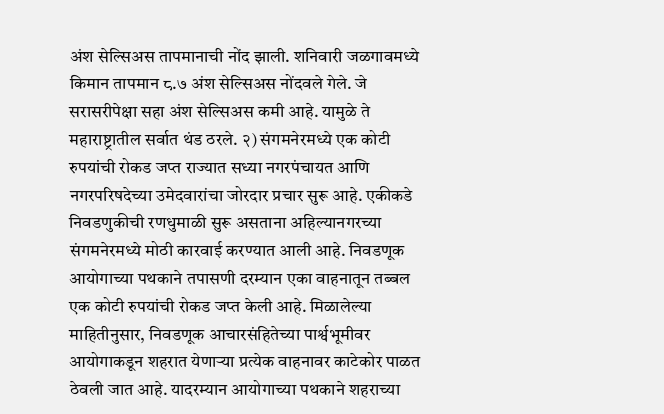अंश सेल्सिअस तापमानाची नोंद झाली. शनिवारी जळगावमध्ये किमान तापमान ८.७ अंश सेल्सिअस नोंदवले गेले. जे सरासरीपेक्षा सहा अंश सेल्सिअस कमी आहे. यामुळे ते महाराष्ट्रातील सर्वात थंड ठरले. २) संगमनेरमध्ये एक कोटी रुपयांची रोकड जप्त राज्यात सध्या नगरपंचायत आणि नगरपरिषदेच्या उमेदवारांचा जोरदार प्रचार सुरू आहे. एकीकडे निवडणुकीची रणधुमाळी सुरू असताना अहिल्यानगरच्या संगमनेरमध्ये मोठी कारवाई करण्यात आली आहे. निवडणूक आयोगाच्या पथकाने तपासणी दरम्यान एका वाहनातून तब्बल एक कोटी रुपयांची रोकड जप्त केली आहे. मिळालेल्या माहितीनुसार, निवडणूक आचारसंहितेच्या पार्श्वभूमीवर आयोगाकडून शहरात येणाऱ्या प्रत्येक वाहनावर काटेकोर पाळत ठेवली जात आहे. यादरम्यान आयोगाच्या पथकाने शहराच्या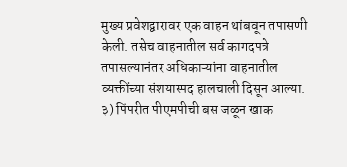मुख्य प्रवेशद्वारावर एक वाहन थांबवून तपासणी केली. तसेच वाहनातील सर्व कागदपत्रे तपासल्यानंतर अधिकाऱ्यांना वाहनातील व्यक्तींच्या संशयास्पद हालचाली दिसून आल्या. ३) पिंपरीत पीएमपीची बस जळून खाक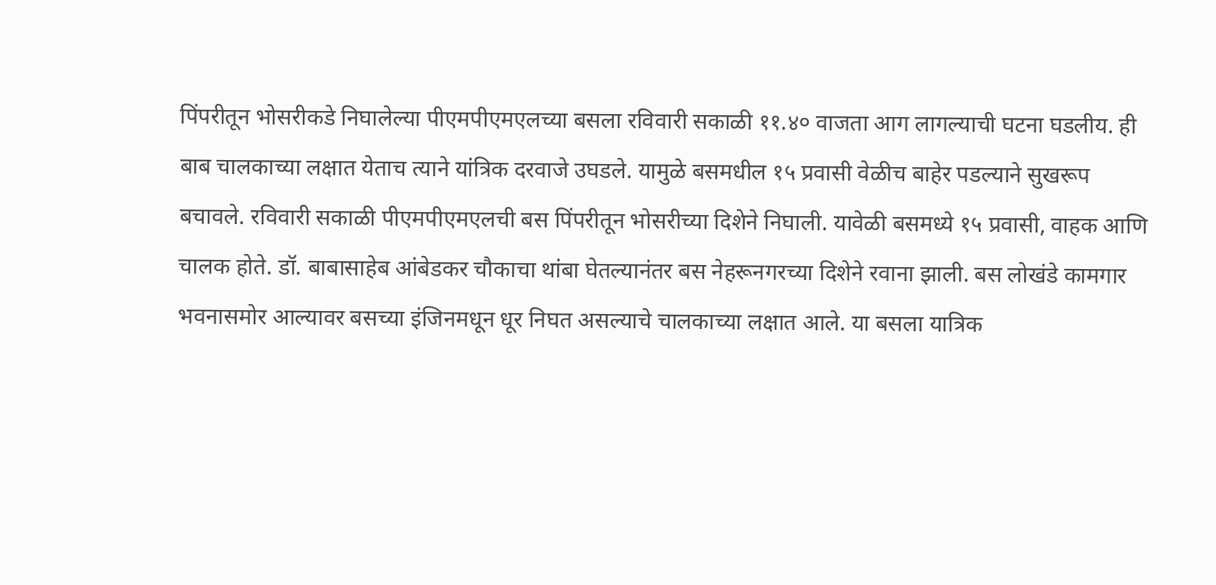पिंपरीतून भोसरीकडे निघालेल्या पीएमपीएमएलच्या बसला रविवारी सकाळी ११.४० वाजता आग लागल्याची घटना घडलीय. ही बाब चालकाच्या लक्षात येताच त्याने यांत्रिक दरवाजे उघडले. यामुळे बसमधील १५ प्रवासी वेळीच बाहेर पडल्याने सुखरूप बचावले. रविवारी सकाळी पीएमपीएमएलची बस पिंपरीतून भोसरीच्या दिशेने निघाली. यावेळी बसमध्ये १५ प्रवासी, वाहक आणि चालक होते. डॉ. बाबासाहेब आंबेडकर चौकाचा थांबा घेतल्यानंतर बस नेहरूनगरच्या दिशेने रवाना झाली. बस लोखंडे कामगार भवनासमोर आल्यावर बसच्या इंजिनमधून धूर निघत असल्याचे चालकाच्या लक्षात आले. या बसला यात्रिक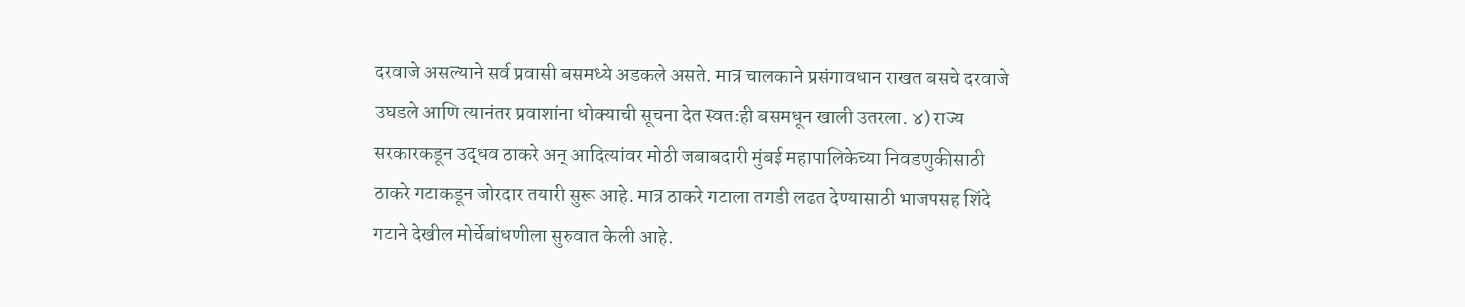दरवाजे असल्याने सर्व प्रवासी बसमध्ये अडकले असते. मात्र चालकाने प्रसंगावधान राखत बसचे दरवाजे उघडले आणि त्यानंतर प्रवाशांना धोक्याची सूचना देत स्वतःही बसमधून खाली उतरला. ४) राज्य सरकारकडून उद्धव ठाकरे अन् आदित्यांवर मोठी जबाबदारी मुंबई महापालिकेच्या निवडणुकीसाठी ठाकरे गटाकडून जोरदार तयारी सुरू आहे. मात्र ठाकरे गटाला तगडी लढत देण्यासाठी भाजपसह शिंदे गटाने देखील मोर्चेबांधणीला सुरुवात केली आहे.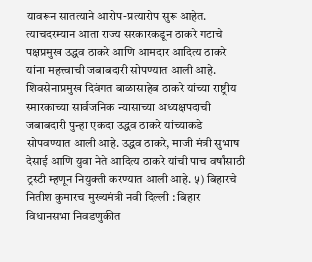यावरून सातत्याने आरोप-प्रत्यारोप सुरू आहेत. त्याचदरम्यान आता राज्य सरकारकडून ठाकरे गटाचे पक्षप्रमुख उद्धव ठाकरे आणि आमदार आदित्य ठाकरे यांना महत्त्वाची जबाबदारी सोपण्यात आली आहे. शिवसेनाप्रमुख दिवंगत बाळासाहेब ठाकरे यांच्या राष्ट्रीय स्मारकाच्या सार्वजनिक न्यासाच्या अध्यक्षपदाची जबाबदारी पुन्हा एकदा उद्धव ठाकरे यांच्याकडे सोपवण्यात आली आहे. उद्धव ठाकरे, माजी मंत्री सुभाष देसाई आणि युवा नेते आदित्य ठाकरे यांची पाच वर्षांसाठी ट्रस्टी म्हणून नियुक्ती करण्यात आली आहे. ५) बिहारचे नितीश कुमारच मुख्यमंत्री नवी दिल्ली : बिहार विधानसभा निवडणुकीत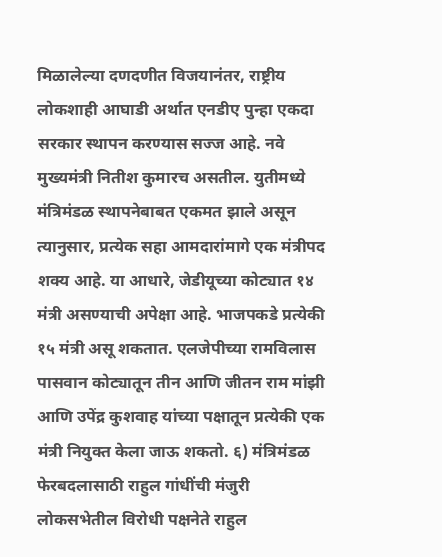मिळालेल्या दणदणीत विजयानंतर, राष्ट्रीय लोकशाही आघाडी अर्थात एनडीए पुन्हा एकदा सरकार स्थापन करण्यास सज्ज आहे. नवे मुख्यमंत्री नितीश कुमारच असतील. युतीमध्ये मंत्रिमंडळ स्थापनेबाबत एकमत झाले असून त्यानुसार, प्रत्येक सहा आमदारांमागे एक मंत्रीपद शक्य आहे. या आधारे, जेडीयूच्या कोट्यात १४ मंत्री असण्याची अपेक्षा आहे. भाजपकडे प्रत्येकी १५ मंत्री असू शकतात. एलजेपीच्या रामविलास पासवान कोट्यातून तीन आणि जीतन राम मांझी आणि उपेंद्र कुशवाह यांच्या पक्षातून प्रत्येकी एक मंत्री नियुक्त केला जाऊ शकतो. ६) मंत्रिमंडळ फेरबदलासाठी राहुल गांधींची मंजुरी लोकसभेतील विरोधी पक्षनेते राहुल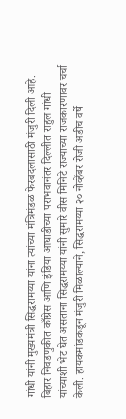गांधी यांनी मुख्यमंत्री सिद्धरामय्या यांना त्यांच्या मंत्रिमंडळ फेरबदलासाठी मंजुरी दिली आहे. बिहार निवडणुकीत काँग्रेस आणि इंडिया आघाडीच्या पराभवानंतर दिल्लीत राहुल गांधी यांच्याशी भेट घेत असताना सिद्धरामय्या यांनी सुमारे वीस मिनिटे राज्याच्या राजकारणावर चर्चा केली. हायकमांडकडून मंजुरी मिळाल्याने, सिद्धरामय्या २० नोव्हेंबर रोजी अडीच वर्षे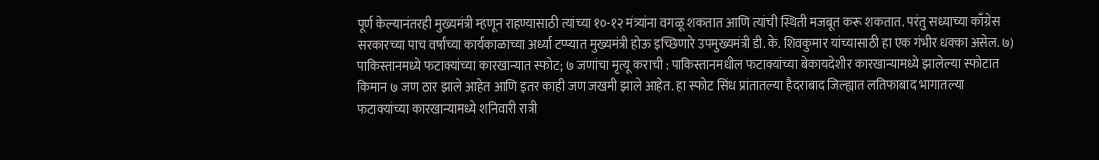पूर्ण केल्यानंतरही मुख्यमंत्री म्हणून राहण्यासाठी त्यांच्या १०-१२ मंत्र्यांना वगळू शकतात आणि त्यांची स्थिती मजबूत करू शकतात. परंतु सध्याच्या काँग्रेस सरकारच्या पाच वर्षांच्या कार्यकाळाच्या अर्ध्या टप्प्यात मुख्यमंत्री होऊ इच्छिणारे उपमुख्यमंत्री डी. के. शिवकुमार यांच्यासाठी हा एक गंभीर धक्का असेल. ७) पाकिस्तानमध्ये फटाक्यांच्या कारखान्यात स्फोट; ७ जणांचा मृत्यू कराची : पाकिस्तानमधील फटाक्यांच्या बेकायदेशीर कारखान्यामध्ये झालेल्या स्फोटात किमान ७ जण ठार झाले आहेत आणि इतर काही जण जखमी झाले आहेत. हा स्फोट सिंध प्रांतातल्या हैदराबाद जिल्ह्यात लतिफाबाद भागातल्या फटाक्यांच्या कारखान्यामध्ये शनिवारी रात्री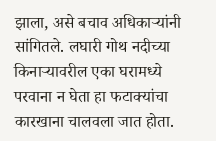झाला, असे बचाव अधिकाऱ्यांनी सांगितले. लघारी गोथ नदीच्या किनाऱ्यावरील एका घरामध्ये परवाना न घेता हा फटाक्यांचा कारखाना चालवला जात होता.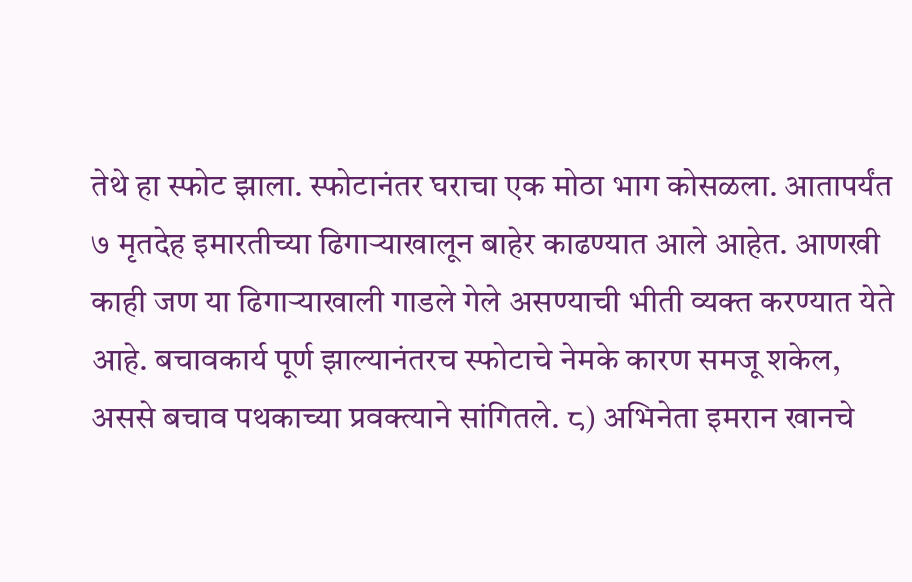तेथे हा स्फोट झाला. स्फोटानंतर घराचा एक मोठा भाग कोसळला. आतापर्यंत ७ मृतदेह इमारतीच्या ढिगाऱ्याखालून बाहेर काढण्यात आले आहेत. आणखी काही जण या ढिगाऱ्याखाली गाडले गेले असण्याची भीती व्यक्त करण्यात येते आहे. बचावकार्य पूर्ण झाल्यानंतरच स्फोटाचे नेमके कारण समजू शकेल, अससे बचाव पथकाच्या प्रवक्त्याने सांगितले. ८) अभिनेता इमरान खानचे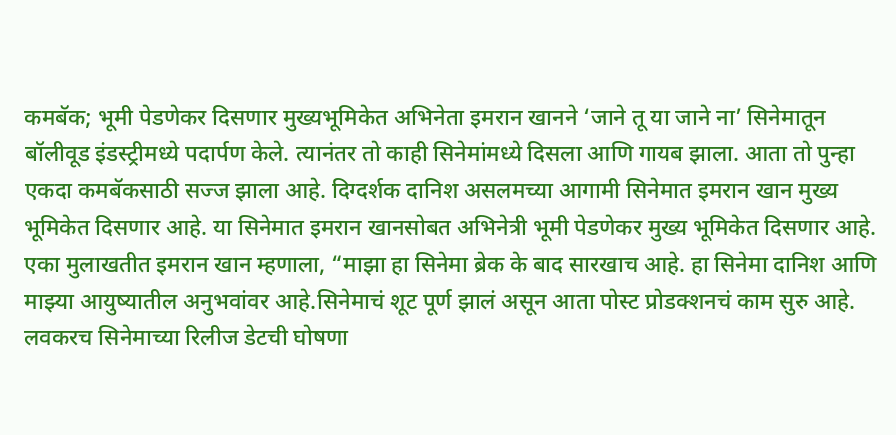कमबॅक; भूमी पेडणेकर दिसणार मुख्यभूमिकेत अभिनेता इमरान खानने ‘जाने तू या जाने ना’ सिनेमातून बॉलीवूड इंडस्ट्रीमध्ये पदार्पण केले. त्यानंतर तो काही सिनेमांमध्ये दिसला आणि गायब झाला. आता तो पुन्हा एकदा कमबॅकसाठी सज्ज झाला आहे. दिग्दर्शक दानिश असलमच्या आगामी सिनेमात इमरान खान मुख्य भूमिकेत दिसणार आहे. या सिनेमात इमरान खानसोबत अभिनेत्री भूमी पेडणेकर मुख्य भूमिकेत दिसणार आहे. एका मुलाखतीत इमरान खान म्हणाला, “माझा हा सिनेमा ब्रेक के बाद सारखाच आहे. हा सिनेमा दानिश आणि माझ्या आयुष्यातील अनुभवांवर आहे.सिनेमाचं शूट पूर्ण झालं असून आता पोस्ट प्रोडक्शनचं काम सुरु आहे. लवकरच सिनेमाच्या रिलीज डेटची घोषणा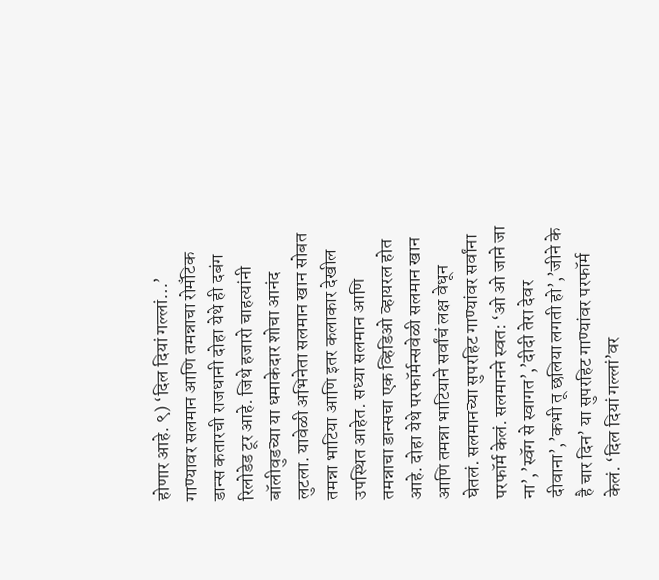होणार आहे. ९) ‘दिल दियां गल्लां…’ गाण्यावर सलमान आणि तमन्नाचा रोमॅंटिक डान्स कतारची राजधानी दोहा येथे ही दबंग रिलोडेड टूर आहे. जिथे हजारो चाहत्यांनी बॉलीवुडच्या या धमाकेदार शोचा आनंद लुटला. यावेळी अभिनेता सलमान खान सोबत तमन्ना भाटिया आणि इतर कलाकार देखील उपस्थित आहेत. सध्या सलमान आणि तमन्नाचा डान्सचा एक व्हिडिओ व्हायरल होत आहे. दोहा येथे परफॉर्मन्सवेळी सलमान खान आणि तमन्ना भाटियाने सर्वांचं लक्ष वेधून घेतलं. सलमानच्या सुपरहिट गाण्यांवर सर्वांना परफॉर्म केलं. सलमानने स्वत: ‘ओ ओ जाने जा ना’,’स्वॅग से स्वागत’,’दीदी तेरा देवर दीवाना’,’कभी तू छलिया लगती हो’,’जीने के है चार दिन’ या सुपरहिट गाण्यांवर परफॉर्म केलं. ‘दिल दियां गल्लां’वर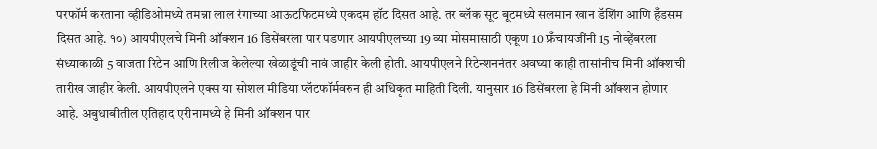परफॉर्म करताना व्हीडिओमध्ये तमन्ना लाल रंगाच्या आऊटफिटमध्ये एकदम हॉट दिसत आहे. तर ब्लॅक सूट बूटमध्ये सलमान खान डॅशिंग आणि हँडसम दिसत आहे. १०) आयपीएलचे मिनी ऑक्शन 16 डिसेंबरला पार पडणार आयपीएलच्या 19 व्या मोसमासाठी एकूण 10 फ्रँचायजींनी 15 नोव्हेंबरला संध्याकाळी 5 वाजता रिटेन आणि रिलीज केलेल्या खेळाडूंची नावं जाहीर केली होती. आयपीएलने रिटेन्शननंतर अवघ्या काही तासांनीच मिनी ऑक्शची तारीख जाहीर केली. आयपीएलने एक्स या सोशल मीडिया प्लॅटफॉर्मवरुन ही अधिकृत माहिती दिली. यानुसार 16 डिसेंबरला हे मिनी ऑक्शन होणार आहे. अबुधाबीतील एतिहाद एरीनामध्ये हे मिनी ऑक्शन पार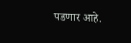पडणार आहे.